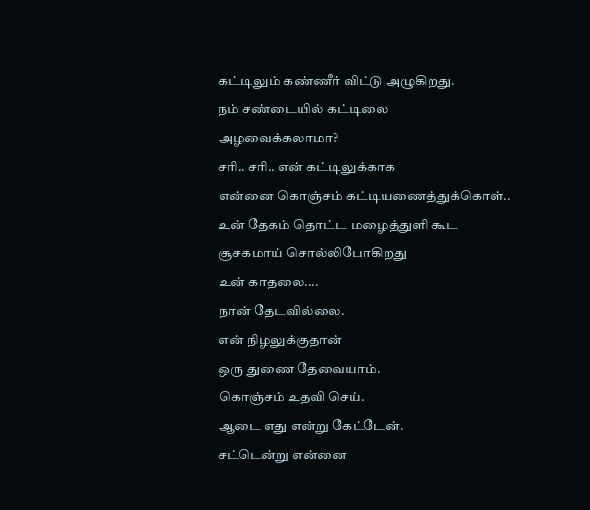கட்டிலும் கண்ணீர் விட்டு அழுகிறது.
நம் சண்டையில் கட்டிலை
அழவைக்கலாமா?
சரி.. சரி.. என் கட்டிலுக்காக
என்னை கொஞ்சம் கட்டியணைத்துக்கொள்..
உன் தேகம் தொட்ட மழைத்துளி கூட
சூசகமாய் சொல்லிபோகிறது
உன் காதலை....
நான் தேடவில்லை.
என் நிழலுக்குதான்
ஒரு துணை தேவையாம்.
கொஞ்சம் உதவி செய்.
ஆடை எது என்று கேட்டேன்.
சட்டென்று என்னை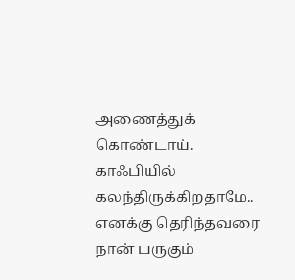அணைத்துக் கொண்டாய்.
காஃபியில் கலந்திருக்கிறதாமே..
எனக்கு தெரிந்தவரை
நான் பருகும்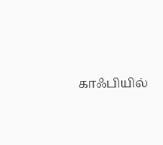காஃபியில்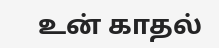உன் காதல்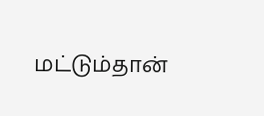மட்டும்தான்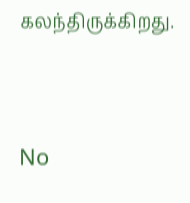கலந்திருக்கிறது.




No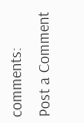comments:
Post a Comment